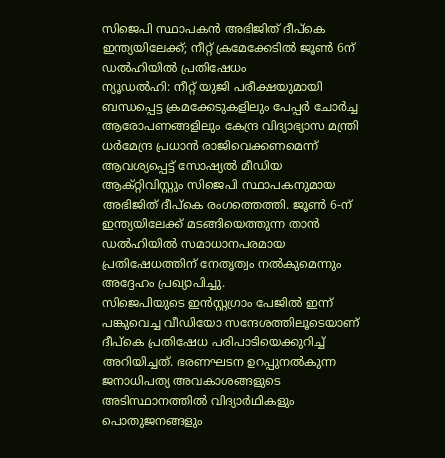സിജെപി സ്ഥാപകൻ അഭിജിത് ദീപ്കെ ഇന്ത്യയിലേക്ക്; നീറ്റ് ക്രമേക്കേടിൽ ജൂൺ 6ന് ഡൽഹിയിൽ പ്രതിഷേധം
ന്യൂഡൽഹി: നീറ്റ് യുജി പരീക്ഷയുമായി ബന്ധപ്പെട്ട ക്രമക്കേടുകളിലും പേപ്പർ ചോർച്ച ആരോപണങ്ങളിലും കേന്ദ്ര വിദ്യാഭ്യാസ മന്ത്രി ധർമേന്ദ്ര പ്രധാൻ രാജിവെക്കണമെന്ന് ആവശ്യപ്പെട്ട് സോഷ്യൽ മീഡിയ ആക്റ്റിവിസ്റ്റും സിജെപി സ്ഥാപകനുമായ അഭിജിത് ദീപ്കെ രംഗത്തെത്തി. ജൂൺ 6-ന് ഇന്ത്യയിലേക്ക് മടങ്ങിയെത്തുന്ന താൻ ഡൽഹിയിൽ സമാധാനപരമായ പ്രതിഷേധത്തിന് നേതൃത്വം നൽകുമെന്നും അദ്ദേഹം പ്രഖ്യാപിച്ചു.
സിജെപിയുടെ ഇൻസ്റ്റഗ്രാം പേജിൽ ഇന്ന് പങ്കുവെച്ച വീഡിയോ സന്ദേശത്തിലൂടെയാണ് ദീപ്കെ പ്രതിഷേധ പരിപാടിയെക്കുറിച്ച് അറിയിച്ചത്. ഭരണഘടന ഉറപ്പുനൽകുന്ന ജനാധിപത്യ അവകാശങ്ങളുടെ അടിസ്ഥാനത്തിൽ വിദ്യാർഥികളും പൊതുജനങ്ങളും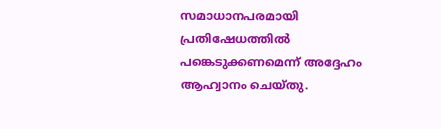സമാധാനപരമായി പ്രതിഷേധത്തിൽ പങ്കെടുക്കണമെന്ന് അദ്ദേഹം ആഹ്വാനം ചെയ്തു.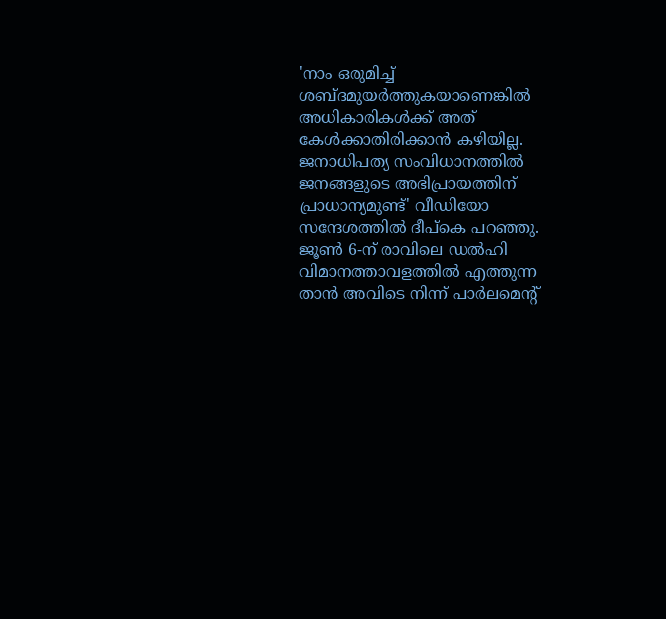'നാം ഒരുമിച്ച് ശബ്ദമുയർത്തുകയാണെങ്കിൽ അധികാരികൾക്ക് അത് കേൾക്കാതിരിക്കാൻ കഴിയില്ല. ജനാധിപത്യ സംവിധാനത്തിൽ ജനങ്ങളുടെ അഭിപ്രായത്തിന് പ്രാധാന്യമുണ്ട്' വീഡിയോ സന്ദേശത്തിൽ ദീപ്കെ പറഞ്ഞു. ജൂൺ 6-ന് രാവിലെ ഡൽഹി വിമാനത്താവളത്തിൽ എത്തുന്ന താൻ അവിടെ നിന്ന് പാർലമെന്റ്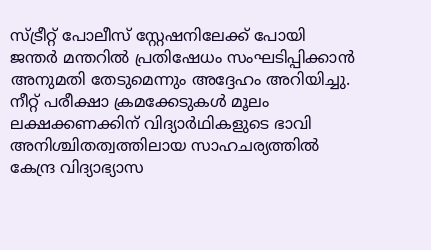സ്ട്രീറ്റ് പോലീസ് സ്റ്റേഷനിലേക്ക് പോയി ജന്തർ മന്തറിൽ പ്രതിഷേധം സംഘടിപ്പിക്കാൻ അനുമതി തേടുമെന്നും അദ്ദേഹം അറിയിച്ചു.
നീറ്റ് പരീക്ഷാ ക്രമക്കേടുകൾ മൂലം ലക്ഷക്കണക്കിന് വിദ്യാർഥികളുടെ ഭാവി അനിശ്ചിതത്വത്തിലായ സാഹചര്യത്തിൽ കേന്ദ്ര വിദ്യാഭ്യാസ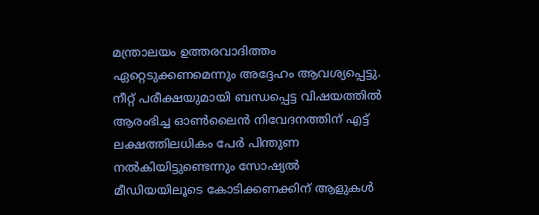മന്ത്രാലയം ഉത്തരവാദിത്തം ഏറ്റെടുക്കണമെന്നും അദ്ദേഹം ആവശ്യപ്പെട്ടു. നീറ്റ് പരീക്ഷയുമായി ബന്ധപ്പെട്ട വിഷയത്തിൽ ആരംഭിച്ച ഓൺലൈൻ നിവേദനത്തിന് എട്ട് ലക്ഷത്തിലധികം പേർ പിന്തുണ നൽകിയിട്ടുണ്ടെന്നും സോഷ്യൽ മീഡിയയിലൂടെ കോടിക്കണക്കിന് ആളുകൾ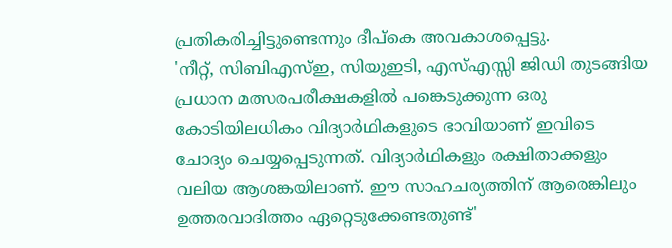പ്രതികരിച്ചിട്ടുണ്ടെന്നും ദീപ്കെ അവകാശപ്പെട്ടു.
'നീറ്റ്, സിബിഎസ്ഇ, സിയുഇടി, എസ്എസ്സി ജിഡി തുടങ്ങിയ പ്രധാന മത്സരപരീക്ഷകളിൽ പങ്കെടുക്കുന്ന ഒരു കോടിയിലധികം വിദ്യാർഥികളുടെ ഭാവിയാണ് ഇവിടെ ചോദ്യം ചെയ്യപ്പെടുന്നത്. വിദ്യാർഥികളും രക്ഷിതാക്കളും വലിയ ആശങ്കയിലാണ്. ഈ സാഹചര്യത്തിന് ആരെങ്കിലും ഉത്തരവാദിത്തം ഏറ്റെടുക്കേണ്ടതുണ്ട്'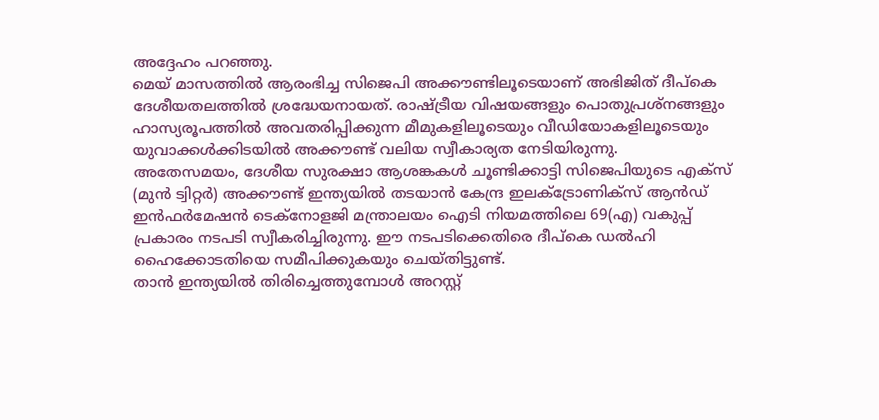അദ്ദേഹം പറഞ്ഞു.
മെയ് മാസത്തിൽ ആരംഭിച്ച സിജെപി അക്കൗണ്ടിലൂടെയാണ് അഭിജിത് ദീപ്കെ ദേശീയതലത്തിൽ ശ്രദ്ധേയനായത്. രാഷ്ട്രീയ വിഷയങ്ങളും പൊതുപ്രശ്നങ്ങളും ഹാസ്യരൂപത്തിൽ അവതരിപ്പിക്കുന്ന മീമുകളിലൂടെയും വീഡിയോകളിലൂടെയും യുവാക്കൾക്കിടയിൽ അക്കൗണ്ട് വലിയ സ്വീകാര്യത നേടിയിരുന്നു.
അതേസമയം, ദേശീയ സുരക്ഷാ ആശങ്കകൾ ചൂണ്ടിക്കാട്ടി സിജെപിയുടെ എക്സ് (മുൻ ട്വിറ്റർ) അക്കൗണ്ട് ഇന്ത്യയിൽ തടയാൻ കേന്ദ്ര ഇലക്ട്രോണിക്സ് ആൻഡ് ഇൻഫർമേഷൻ ടെക്നോളജി മന്ത്രാലയം ഐടി നിയമത്തിലെ 69(എ) വകുപ്പ് പ്രകാരം നടപടി സ്വീകരിച്ചിരുന്നു. ഈ നടപടിക്കെതിരെ ദീപ്കെ ഡൽഹി ഹൈക്കോടതിയെ സമീപിക്കുകയും ചെയ്തിട്ടുണ്ട്.
താൻ ഇന്ത്യയിൽ തിരിച്ചെത്തുമ്പോൾ അറസ്റ്റ്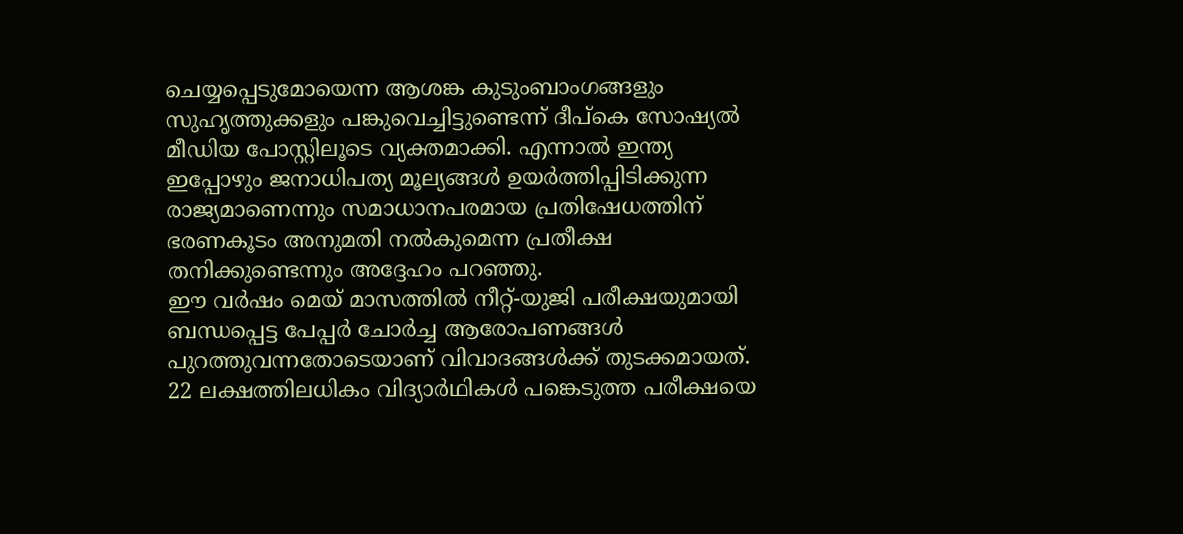ചെയ്യപ്പെടുമോയെന്ന ആശങ്ക കുടുംബാംഗങ്ങളും സുഹൃത്തുക്കളും പങ്കുവെച്ചിട്ടുണ്ടെന്ന് ദീപ്കെ സോഷ്യൽ മീഡിയ പോസ്റ്റിലൂടെ വ്യക്തമാക്കി. എന്നാൽ ഇന്ത്യ ഇപ്പോഴും ജനാധിപത്യ മൂല്യങ്ങൾ ഉയർത്തിപ്പിടിക്കുന്ന രാജ്യമാണെന്നും സമാധാനപരമായ പ്രതിഷേധത്തിന് ഭരണകൂടം അനുമതി നൽകുമെന്ന പ്രതീക്ഷ തനിക്കുണ്ടെന്നും അദ്ദേഹം പറഞ്ഞു.
ഈ വർഷം മെയ് മാസത്തിൽ നീറ്റ്-യുജി പരീക്ഷയുമായി ബന്ധപ്പെട്ട പേപ്പർ ചോർച്ച ആരോപണങ്ങൾ പുറത്തുവന്നതോടെയാണ് വിവാദങ്ങൾക്ക് തുടക്കമായത്. 22 ലക്ഷത്തിലധികം വിദ്യാർഥികൾ പങ്കെടുത്ത പരീക്ഷയെ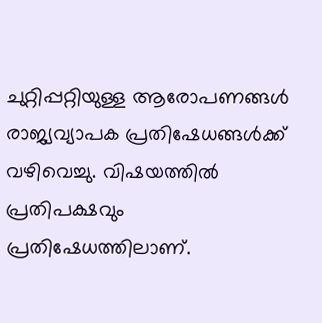ചുറ്റിപ്പറ്റിയുള്ള ആരോപണങ്ങൾ രാജ്യവ്യാപക പ്രതിഷേധങ്ങൾക്ക് വഴിവെച്ചു. വിഷയത്തിൽ പ്രതിപക്ഷവും പ്രതിഷേധത്തിലാണ്.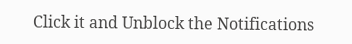Click it and Unblock the Notifications